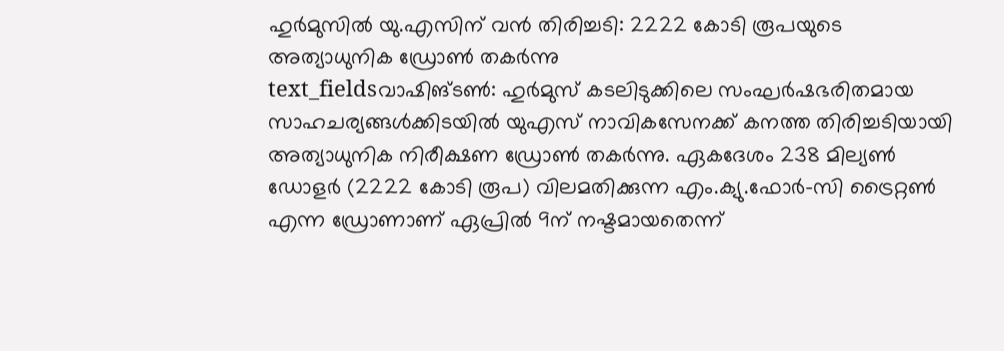ഹുർമുസിൽ യു.എസിന് വൻ തിരിച്ചടി: 2222 കോടി രൂപയുടെ അത്യാധുനിക ഡ്രോൺ തകർന്നു
text_fieldsവാഷിങ്ടൺ: ഹുർമുസ് കടലിടുക്കിലെ സംഘർഷഭരിതമായ സാഹചര്യങ്ങൾക്കിടയിൽ യുഎസ് നാവികസേനക്ക് കനത്ത തിരിച്ചടിയായി അത്യാധുനിക നിരീക്ഷണ ഡ്രോൺ തകർന്നു. ഏകദേശം 238 മില്യൺ ഡോളർ (2222 കോടി രൂപ) വിലമതിക്കുന്ന എം.ക്യു.ഫോർ-സി ട്രൈറ്റൺ എന്ന ഡ്രോണാണ് ഏപ്രിൽ 9ന് നഷ്ടമായതെന്ന്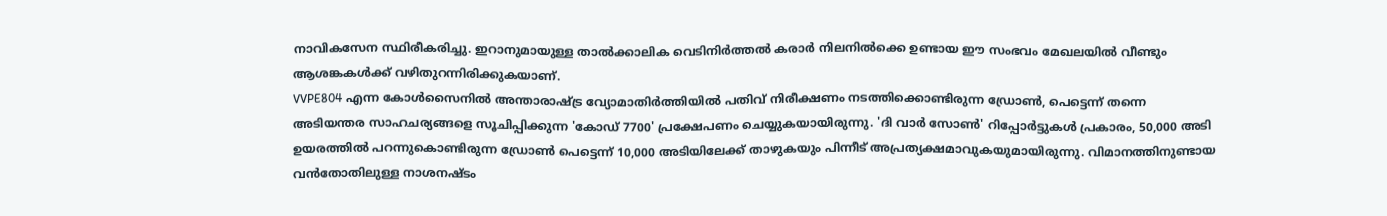നാവികസേന സ്ഥിരീകരിച്ചു. ഇറാനുമായുള്ള താൽക്കാലിക വെടിനിർത്തൽ കരാർ നിലനിൽക്കെ ഉണ്ടായ ഈ സംഭവം മേഖലയിൽ വീണ്ടും ആശങ്കകൾക്ക് വഴിതുറന്നിരിക്കുകയാണ്.
VVPE804 എന്ന കോൾസൈനിൽ അന്താരാഷ്ട്ര വ്യോമാതിർത്തിയിൽ പതിവ് നിരീക്ഷണം നടത്തിക്കൊണ്ടിരുന്ന ഡ്രോൺ, പെട്ടെന്ന് തന്നെ അടിയന്തര സാഹചര്യങ്ങളെ സൂചിപ്പിക്കുന്ന 'കോഡ് 7700' പ്രക്ഷേപണം ചെയ്യുകയായിരുന്നു. 'ദി വാർ സോൺ' റിപ്പോർട്ടുകൾ പ്രകാരം, 50,000 അടി ഉയരത്തിൽ പറന്നുകൊണ്ടിരുന്ന ഡ്രോൺ പെട്ടെന്ന് 10,000 അടിയിലേക്ക് താഴുകയും പിന്നീട് അപ്രത്യക്ഷമാവുകയുമായിരുന്നു. വിമാനത്തിനുണ്ടായ വൻതോതിലുള്ള നാശനഷ്ടം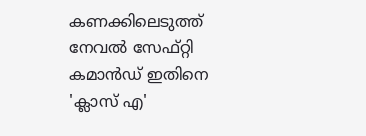കണക്കിലെടുത്ത് നേവൽ സേഫ്റ്റി കമാൻഡ് ഇതിനെ 'ക്ലാസ് എ'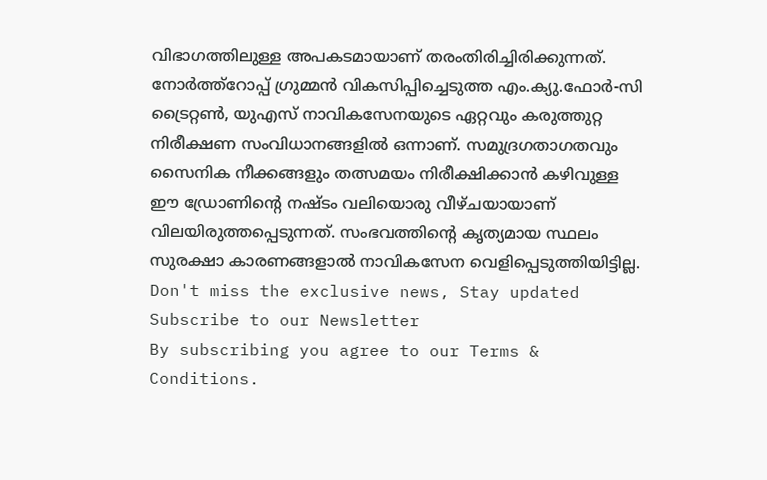വിഭാഗത്തിലുള്ള അപകടമായാണ് തരംതിരിച്ചിരിക്കുന്നത്.
നോർത്ത്റോപ്പ് ഗ്രുമ്മൻ വികസിപ്പിച്ചെടുത്ത എം.ക്യു.ഫോർ-സി ട്രൈറ്റൺ, യുഎസ് നാവികസേനയുടെ ഏറ്റവും കരുത്തുറ്റ നിരീക്ഷണ സംവിധാനങ്ങളിൽ ഒന്നാണ്. സമുദ്രഗതാഗതവും സൈനിക നീക്കങ്ങളും തത്സമയം നിരീക്ഷിക്കാൻ കഴിവുള്ള ഈ ഡ്രോണിന്റെ നഷ്ടം വലിയൊരു വീഴ്ചയായാണ് വിലയിരുത്തപ്പെടുന്നത്. സംഭവത്തിന്റെ കൃത്യമായ സ്ഥലം സുരക്ഷാ കാരണങ്ങളാൽ നാവികസേന വെളിപ്പെടുത്തിയിട്ടില്ല.
Don't miss the exclusive news, Stay updated
Subscribe to our Newsletter
By subscribing you agree to our Terms & Conditions.